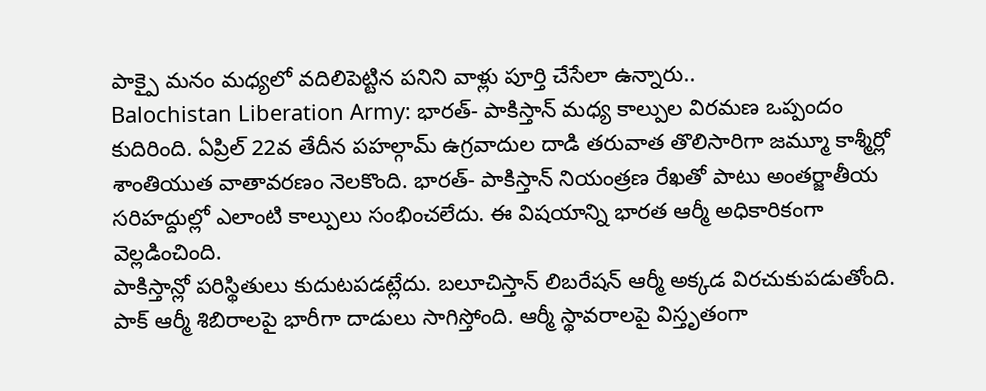పాక్పై మనం మధ్యలో వదిలిపెట్టిన పనిని వాళ్లు పూర్తి చేసేలా ఉన్నారు..
Balochistan Liberation Army: భారత్- పాకిస్తాన్ మధ్య కాల్పుల విరమణ ఒప్పందం కుదిరింది. ఏప్రిల్ 22వ తేదీన పహల్గామ్ ఉగ్రవాదుల దాడి తరువాత తొలిసారిగా జమ్మూ కాశ్మీర్లో శాంతియుత వాతావరణం నెలకొంది. భారత్- పాకిస్తాన్ నియంత్రణ రేఖతో పాటు అంతర్జాతీయ సరిహద్దుల్లో ఎలాంటి కాల్పులు సంభించలేదు. ఈ విషయాన్ని భారత ఆర్మీ అధికారికంగా వెల్లడించింది.
పాకిస్తాన్లో పరిస్థితులు కుదుటపడట్లేదు. బలూచిస్తాన్ లిబరేషన్ ఆర్మీ అక్కడ విరచుకుపడుతోంది. పాక్ ఆర్మీ శిబిరాలపై భారీగా దాడులు సాగిస్తోంది. ఆర్మీ స్థావరాలపై విస్తృతంగా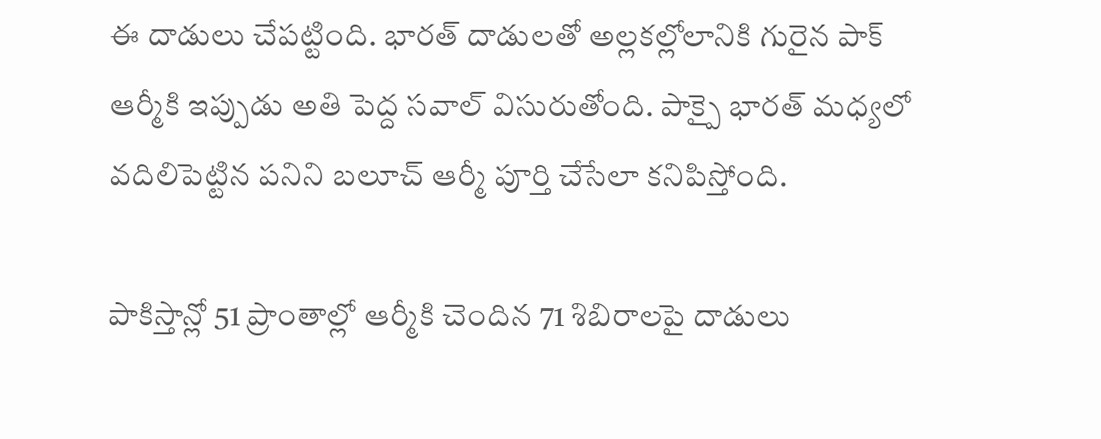ఈ దాడులు చేపట్టింది. భారత్ దాడులతో అల్లకల్లోలానికి గురైన పాక్ ఆర్మీకి ఇప్పుడు అతి పెద్ద సవాల్ విసురుతోంది. పాక్పై భారత్ మధ్యలో వదిలిపెట్టిన పనిని బలూచ్ ఆర్మీ పూర్తి చేసేలా కనిపిస్తోంది.

పాకిస్తాన్లో 51 ప్రాంతాల్లో ఆర్మీకి చెందిన 71 శిబిరాలపై దాడులు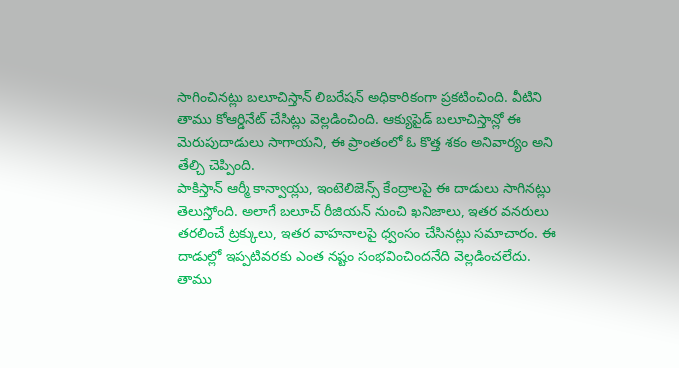సాగించినట్లు బలూచిస్తాన్ లిబరేషన్ అధికారికంగా ప్రకటించింది. వీటిని తాము కోఆర్డినేట్ చేసిట్లు వెల్లడించింది. ఆక్యుపైడ్ బలూచిస్తాన్లో ఈ మెరుపుదాడులు సాగాయని, ఈ ప్రాంతంలో ఓ కొత్త శకం అనివార్యం అని తేల్చి చెప్పింది.
పాకిస్తాన్ ఆర్మీ కాన్వాయ్లు, ఇంటెలిజెన్స్ కేంద్రాలపై ఈ దాడులు సాగినట్లు తెలుస్తోంది. అలాగే బలూచ్ రీజియన్ నుంచి ఖనిజాలు, ఇతర వనరులు తరలించే ట్రక్కులు, ఇతర వాహనాలపై ధ్వంసం చేసినట్లు సమాచారం. ఈ దాడుల్లో ఇప్పటివరకు ఎంత నష్టం సంభవించిందనేది వెల్లడించలేదు.
తాము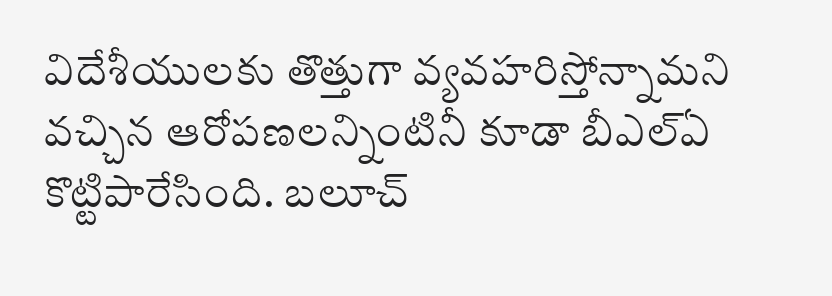విదేశీయులకు తొత్తుగా వ్యవహరిస్తోన్నామని వచ్చిన ఆరోపణలన్నింటినీ కూడా బీఎల్ఏ కొట్టిపారేసింది. బలూచ్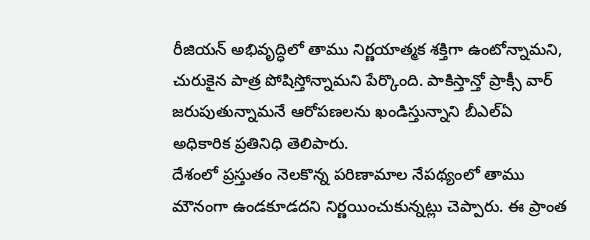రీజియన్ అభివృద్ధిలో తాము నిర్ణయాత్మక శక్తిగా ఉంటోన్నామని, చురుకైన పాత్ర పోషిస్తోన్నామని పేర్కొంది. పాకిస్తాన్తో ప్రాక్సీ వార్ జరుపుతున్నామనే ఆరోపణలను ఖండిస్తున్నాని బీఎల్ఏ అధికారిక ప్రతినిధి తెలిపారు.
దేశంలో ప్రస్తుతం నెలకొన్న పరిణామాల నేపథ్యంలో తాము మౌనంగా ఉండకూడదని నిర్ణయించుకున్నట్లు చెప్పారు. ఈ ప్రాంత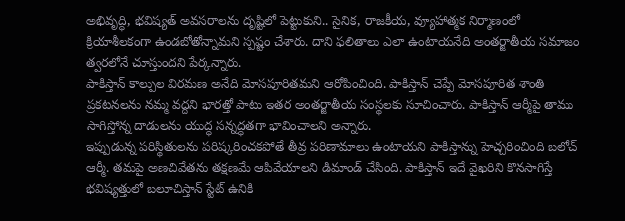అభివృద్ధి, భవిష్యత్ అవసరాలను దృష్టిలో పెట్టుకుని.. సైనిక, రాజకీయ, వ్యూహాత్మక నిర్మాణంలో క్రియాశీలకంగా ఉండబోతోన్నామని స్పష్టం చేశారు. దాని ఫలితాలు ఎలా ఉంటాయనేది అంతర్జాతీయ సమాజం త్వరలోనే చూస్తుందని పేర్కన్నారు.
పాకిస్తాన్ కాల్పుల విరమణ అనేది మోసపూరితమని ఆరోపించింది. పాకిస్తాన్ చెప్పే మోసపూరిత శాంతి ప్రకటనలను నమ్మ వద్దని భారత్తో పాటు ఇతర అంతర్జాతీయ సంస్థలకు సూచించారు. పాకిస్తాన్ ఆర్మీపై తాము సాగిస్తోన్న దాడులను యుద్ధ సన్నద్ధతగా భావించాలని అన్నారు.
ఇప్పుడున్న పరిస్థితులను పరిష్కరించకపోతే తీవ్ర పరిణామాలు ఉంటాయని పాకిస్తాన్ను హెచ్చరించింది బలోచ్ ఆర్మీ. తమపై అణచివేతను తక్షణమే ఆపివేయాలని డిమాండ్ చేసింది. పాకిస్తాన్ ఇదే వైఖరిని కొనసాగిస్తే భవిష్యత్తులో బలూచిస్తాన్ స్టేట్ ఉనికి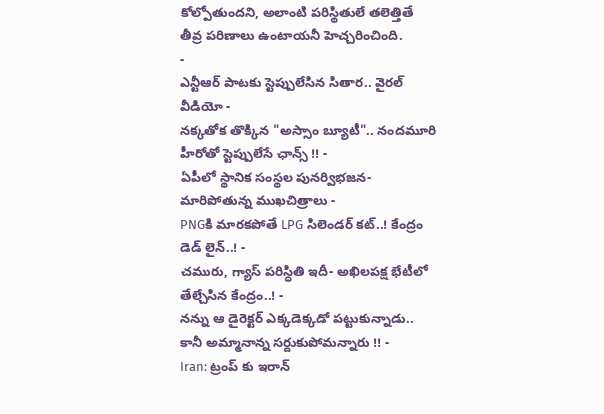కోల్పోతుందని, అలాంటి పరిస్థితులే తలెత్తితే తీవ్ర పరిణాలు ఉంటాయనీ హెచ్చరించింది.
-
ఎన్టీఆర్ పాటకు స్టెప్పులేసిన సితార.. వైరల్ వీడియో -
నక్కతోక తొక్కిన "అస్సాం బ్యూటీ".. నందమూరి హీరోతో స్టెప్పులేసే ఛాన్స్ !! -
ఏపీలో స్థానిక సంస్థల పునర్విభజన- మారిపోతున్న ముఖచిత్రాలు -
PNGకి మారకపోతే LPG సిలెండర్ కట్..! కేంద్రం డెడ్ లైన్..! -
చమురు, గ్యాస్ పరిస్ధితి ఇదీ- అఖిలపక్ష భేటీలో తేల్చేసిన కేంద్రం..! -
నన్ను ఆ డైరెక్టర్ ఎక్కడెక్కడో పట్టుకున్నాడు.. కానీ అమ్మానాన్న సర్దుకుపోమన్నారు !! -
Iran: ట్రంప్ కు ఇరాన్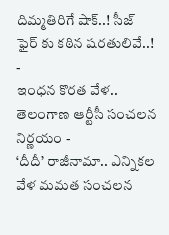దిమ్మతిరిగే షాక్..! సీజ్ ఫైర్ కు కఠిన షరతులివే..! -
ఇంధన కొరత వేళ.. తెలంగాణ ఆర్టీసీ సంచలన నిర్ణయం -
‘దీదీ’ రాజీనామా.. ఎన్నికల వేళ మమత సంచలన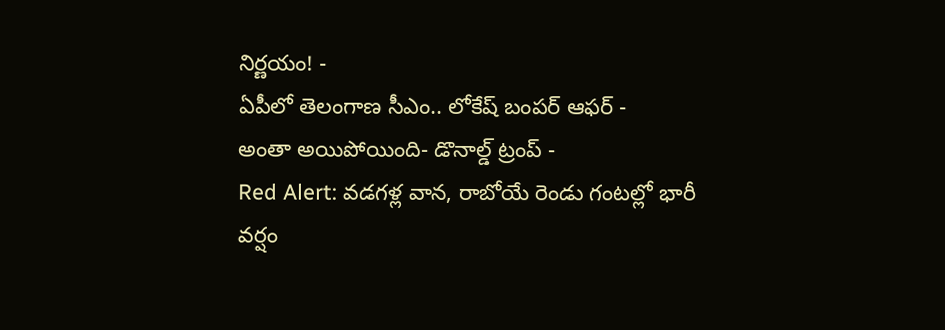నిర్ణయం! -
ఏపీలో తెలంగాణ సీఎం.. లోకేష్ బంపర్ ఆఫర్ -
అంతా అయిపోయింది- డొనాల్డ్ ట్రంప్ -
Red Alert: వడగళ్ల వాన, రాబోయే రెండు గంటల్లో భారీ వర్షం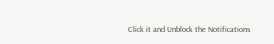Click it and Unblock the Notifications